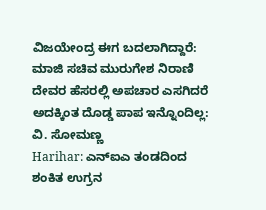ವಿಜಯೇಂದ್ರ ಈಗ ಬದಲಾಗಿದ್ದಾರೆ: ಮಾಜಿ ಸಚಿವ ಮುರುಗೇಶ ನಿರಾಣಿ
ದೇವರ ಹೆಸರಲ್ಲಿ ಅಪಚಾರ ಎಸಗಿದರೆ ಅದಕ್ಕಿಂತ ದೊಡ್ಡ ಪಾಪ ಇನ್ನೊಂದಿಲ್ಲ: ವಿ. ಸೋಮಣ್ಣ
Harihar: ಎನ್ಐಎ ತಂಡದಿಂದ ಶಂಕಿತ ಉಗ್ರನ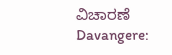ವಿಚಾರಣೆ
Davangere: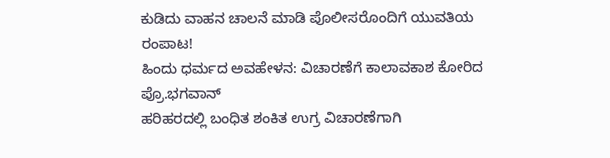ಕುಡಿದು ವಾಹನ ಚಾಲನೆ ಮಾಡಿ ಪೊಲೀಸರೊಂದಿಗೆ ಯುವತಿಯ ರಂಪಾಟ!
ಹಿಂದು ಧರ್ಮದ ಅವಹೇಳನ: ವಿಚಾರಣೆಗೆ ಕಾಲಾವಕಾಶ ಕೋರಿದ ಪ್ರೊ.ಭಗವಾನ್
ಹರಿಹರದಲ್ಲಿ ಬಂಧಿತ ಶಂಕಿತ ಉಗ್ರ ವಿಚಾರಣೆಗಾಗಿ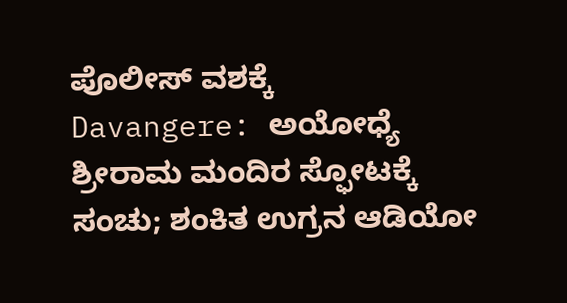ಪೊಲೀಸ್ ವಶಕ್ಕೆ
Davangere: ಅಯೋಧ್ಯೆ ಶ್ರೀರಾಮ ಮಂದಿರ ಸ್ಫೋಟಕ್ಕೆ ಸಂಚು; ಶಂಕಿತ ಉಗ್ರನ ಆಡಿಯೋ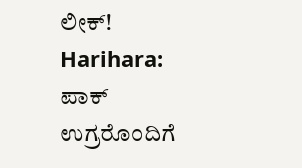ಲೀಕ್!
Harihara: ಪಾಕ್ ಉಗ್ರರೊಂದಿಗೆ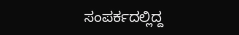ಸಂಪರ್ಕದಲ್ಲಿದ್ದ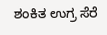ಶಂಕಿತ ಉಗ್ರ ಸೆರೆ